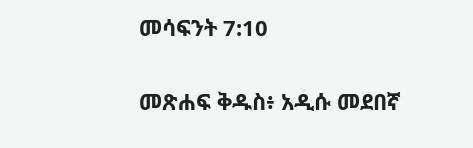መሳፍንት 7:10

መጽሐፍ ቅዱስ፥ አዲሱ መደበኛ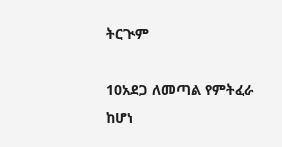ትርጒም

10አደጋ ለመጣል የምትፈራ ከሆነ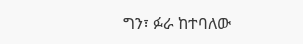ግን፣ ፉራ ከተባለው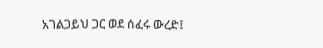አገልጋይህ ጋር ወደ ሰፈሩ ውረድ፤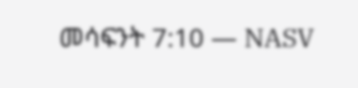መሳፍንት 7:10 — NASV